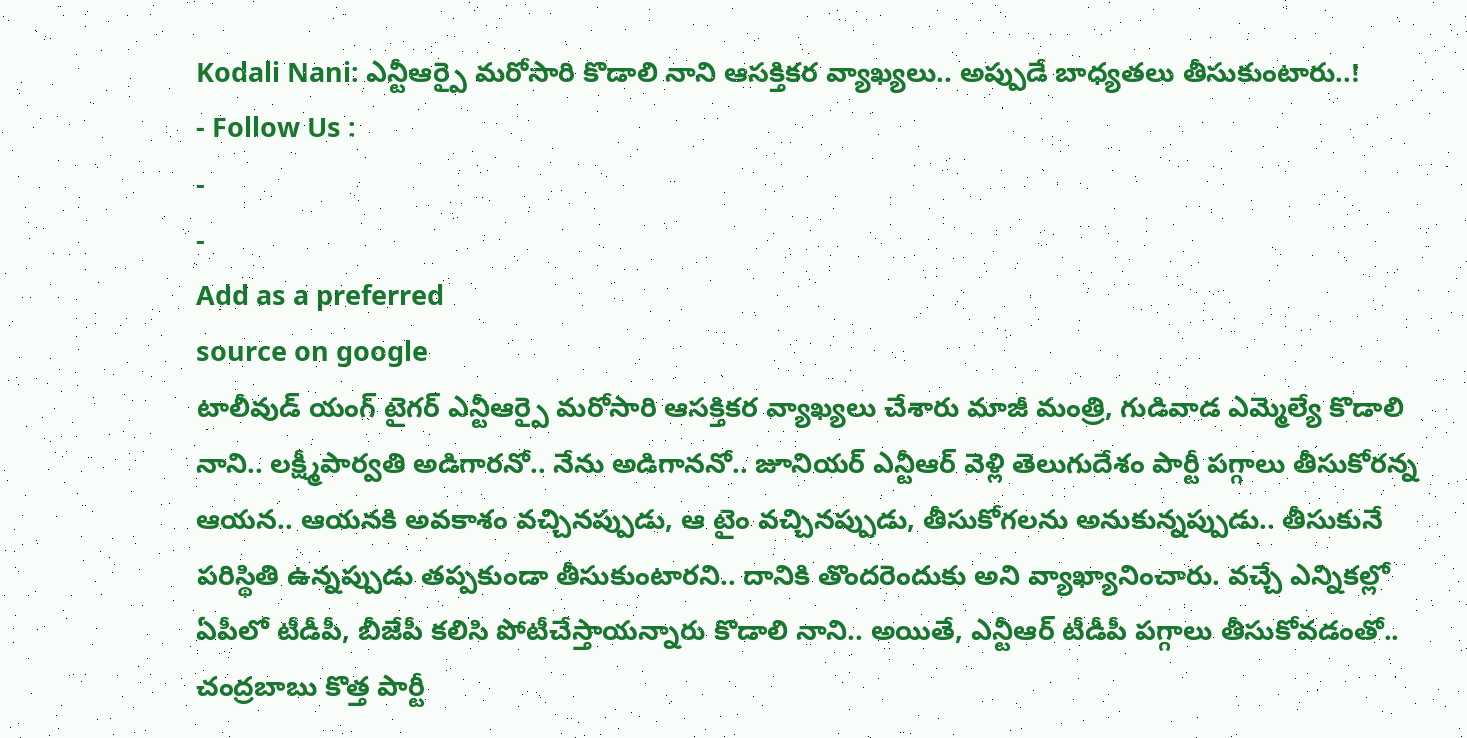Kodali Nani: ఎన్టీఆర్పై మరోసారి కొడాలి నాని ఆసక్తికర వ్యాఖ్యలు.. అప్పుడే బాధ్యతలు తీసుకుంటారు..!
- Follow Us :
-
-
Add as a preferred
source on google
టాలీవుడ్ యంగ్ టైగర్ ఎన్టీఆర్పై మరోసారి ఆసక్తికర వ్యాఖ్యలు చేశారు మాజీ మంత్రి, గుడివాడ ఎమ్మెల్యే కొడాలి నాని.. లక్ష్మీపార్వతి అడిగారనో.. నేను అడిగాననో.. జూనియర్ ఎన్టీఆర్ వెళ్లి తెలుగుదేశం పార్టీ పగ్గాలు తీసుకోరన్న ఆయన.. ఆయనకి అవకాశం వచ్చినప్పుడు, ఆ టైం వచ్చినప్పుడు, తీసుకోగలను అనుకున్నప్పుడు.. తీసుకునే పరిస్థితి ఉన్నప్పుడు తప్పకుండా తీసుకుంటారని.. దానికి తొందరెందుకు అని వ్యాఖ్యానించారు. వచ్చే ఎన్నికల్లో ఏపీలో టీడీపీ, బీజేపీ కలిసి పోటీచేస్తాయన్నారు కొడాలి నాని.. అయితే, ఎన్టీఆర్ టీడీపీ పగ్గాలు తీసుకోవడంతో.. చంద్రబాబు కొత్త పార్టీ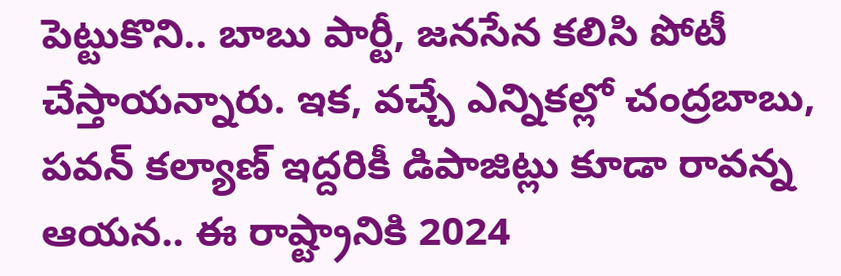పెట్టుకొని.. బాబు పార్టీ, జనసేన కలిసి పోటీ చేస్తాయన్నారు. ఇక, వచ్చే ఎన్నికల్లో చంద్రబాబు, పవన్ కల్యాణ్ ఇద్దరికీ డిపాజిట్లు కూడా రావన్న ఆయన.. ఈ రాష్ట్రానికి 2024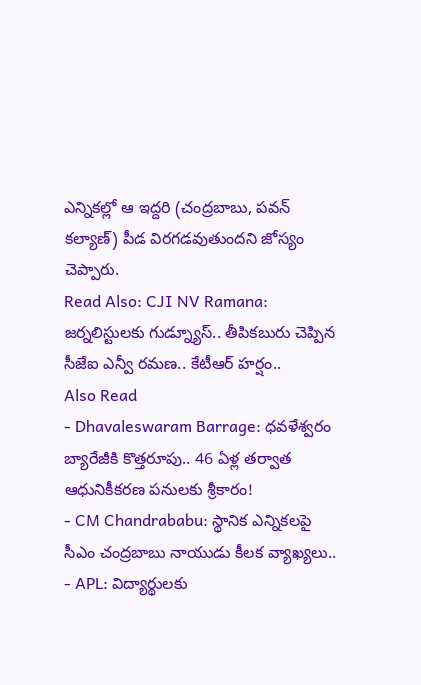ఎన్నికల్లో ఆ ఇద్దరి (చంద్రబాబు, పవన్ కల్యాణ్) పీడ విరగడవుతుందని జోస్యం చెప్పారు.
Read Also: CJI NV Ramana: జర్నలిస్టులకు గుడ్న్యూస్.. తీపికబురు చెప్పిన సీజేఐ ఎన్వీ రమణ.. కేటీఆర్ హర్షం..
Also Read
- Dhavaleswaram Barrage: ధవళేశ్వరం బ్యారేజీకి కొత్తరూపు.. 46 ఏళ్ల తర్వాత ఆధునికీకరణ పనులకు శ్రీకారం!
- CM Chandrababu: స్థానిక ఎన్నికలపై సీఎం చంద్రబాబు నాయుడు కీలక వ్యాఖ్యలు..
- APL: విద్యార్థులకు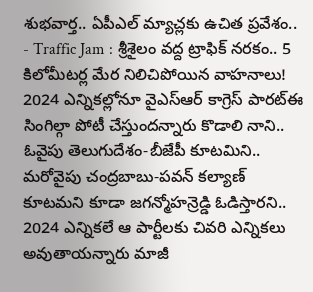శుభవార్త.. ఏపీఎల్ మ్యాచ్లకు ఉచిత ప్రవేశం..
- Traffic Jam : శ్రీశైలం వద్ద ట్రాఫిక్ నరకం.. 5 కిలోమీటర్ల మేర నిలిచిపోయిన వాహనాలు!
2024 ఎన్నికల్లోనూ వైఎస్ఆర్ కాగ్రెస్ పారట్ఈ సింగిల్గా పోటీ చేస్తుందన్నారు కొడాలి నాని.. ఓవైపు తెలుగుదేశం-బీజేపీ కూటమిని.. మరోవైపు చంద్రబాబు-పవన్ కల్యాణ్ కూటమని కూడా జగన్మోహన్రెడ్డి ఓడిస్తారని.. 2024 ఎన్నికలే ఆ పార్టీలకు చివరి ఎన్నికలు అవుతాయన్నారు మాజీ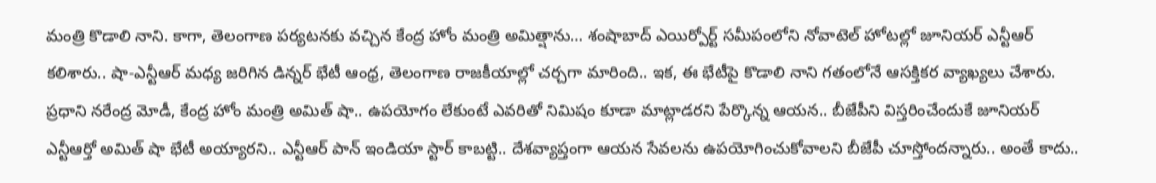మంత్రి కొడాలి నాని. కాగా, తెలంగాణ పర్యటనకు వచ్చిన కేంద్ర హోం మంత్రి అమిత్షాను… శంషాబాద్ ఎయిర్పోర్ట్ సమీపంలోని నోవాటెల్ హోటల్లో జూనియర్ ఎన్టీఆర్ కలిశారు.. షా-ఎన్టీఆర్ మధ్య జరిగిన డిన్నర్ భేటీ ఆంధ్ర, తెలంగాణ రాజకీయాల్లో చర్చగా మారింది.. ఇక, ఈ భేటీపై కొడాలి నాని గతంలోనే ఆసక్తికర వ్యాఖ్యలు చేశారు. ప్రధాని నరేంద్ర మోడీ, కేంద్ర హోం మంత్రి అమిత్ షా.. ఉపయోగం లేకుంటే ఎవరితో నిమిషం కూడా మాట్లాడరని పేర్కొన్న ఆయన.. బీజేపీని విస్తరించేందుకే జూనియర్ ఎన్టీఆర్తో అమిత్ షా భేటీ అయ్యారని.. ఎన్టీఆర్ పాన్ ఇండియా స్టార్ కాబట్టి.. దేశవ్యాప్తంగా ఆయన సేవలను ఉపయోగించుకోవాలని బీజేపీ చూస్తోందన్నారు.. అంతే కాదు..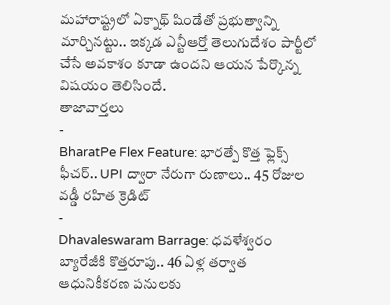మహారాష్ట్రలో ఏక్నాథ్ షిండేతో ప్రభుత్వాన్ని మార్చినట్టు.. ఇక్కడ ఎన్టీఆర్తో తెలుగుదేశం పార్టీలో చేసే అవకాశం కూడా ఉందని ఆయన పేర్కొన్న విషయం తెలిసిందే.
తాజావార్తలు
-
BharatPe Flex Feature: భారత్పే కొత్త ఫ్లెక్స్ ఫీచర్.. UPI ద్వారా నేరుగా రుణాలు.. 45 రోజుల వడ్డీ రహిత క్రెడిట్
-
Dhavaleswaram Barrage: ధవళేశ్వరం బ్యారేజీకి కొత్తరూపు.. 46 ఏళ్ల తర్వాత ఆధునికీకరణ పనులకు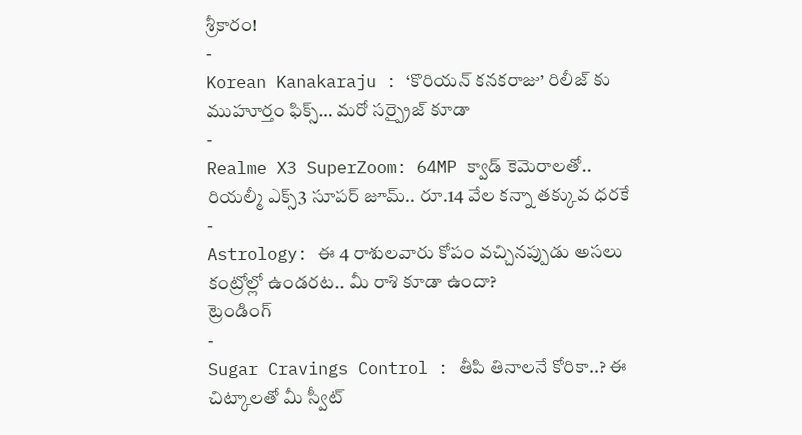శ్రీకారం!
-
Korean Kanakaraju : ‘కొరియన్ కనకరాజు’ రిలీజ్ కు ముహూర్తం ఫిక్స్… మరో సర్ప్రైజ్ కూడా
-
Realme X3 SuperZoom: 64MP క్వాడ్ కెమెరాలతో.. రియల్మీ ఎక్స్3 సూపర్ జూమ్.. రూ.14 వేల కన్నా తక్కువ ధరకే
-
Astrology: ఈ 4 రాశులవారు కోపం వచ్చినప్పుడు అసలు కంట్రోల్లో ఉండరట.. మీ రాశి కూడా ఉందా?
ట్రెండింగ్
-
Sugar Cravings Control : తీపి తినాలనే కోరికా..? ఈ చిట్కాలతో మీ స్వీట్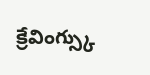క్రేవింగ్స్కు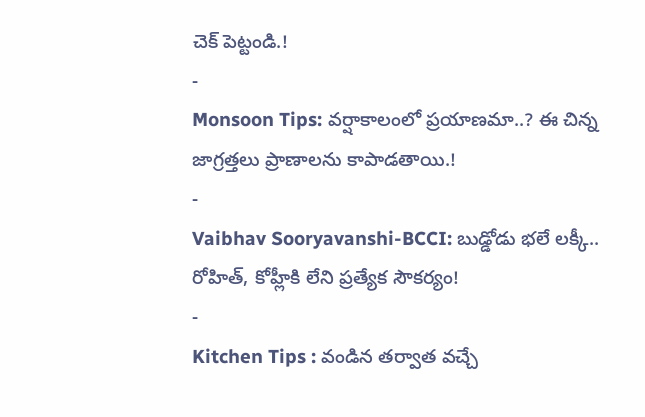చెక్ పెట్టండి.!
-
Monsoon Tips: వర్షాకాలంలో ప్రయాణమా..? ఈ చిన్న జాగ్రత్తలు ప్రాణాలను కాపాడతాయి.!
-
Vaibhav Sooryavanshi-BCCI: బుడ్డోడు భలే లక్కీ.. రోహిత్, కోహ్లీకి లేని ప్రత్యేక సౌకర్యం!
-
Kitchen Tips : వండిన తర్వాత వచ్చే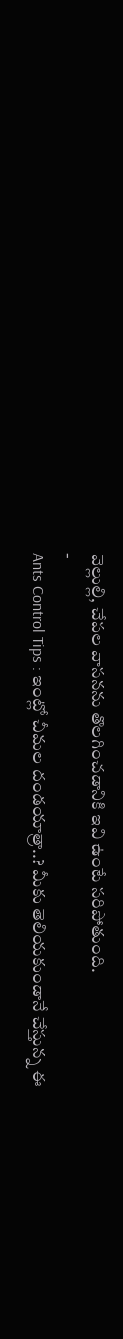వెల్లుల్లి, చేపల వాసనను తొలగించడానికి ఇవి ఉంటే సరిపోతుంది.
-
Ants Control Tips : ఇంట్లో చీమల దండయాత్రా..? మీకు తెలియకుండానే చేస్తున్న ఈ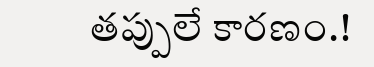తప్పులే కారణం.!